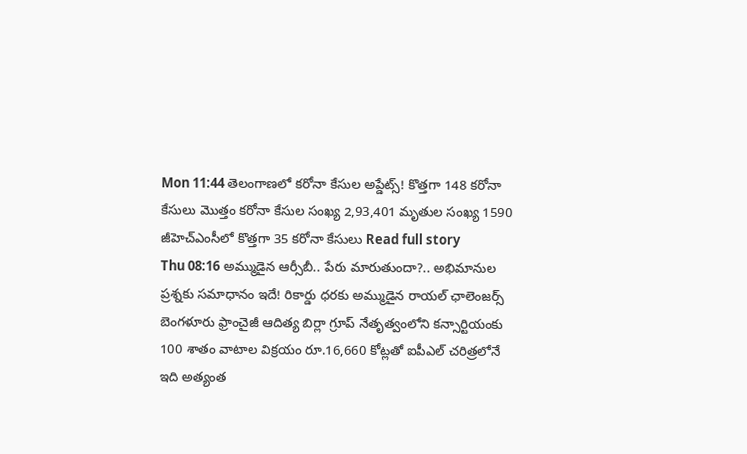Mon 11:44 తెలంగాణలో కరోనా కేసుల అప్డేట్స్! కొత్తగా 148 కరోనా కేసులు మొత్తం కరోనా కేసుల సంఖ్య 2,93,401 మృతుల సంఖ్య 1590 జీహెచ్ఎంసీలో కొత్తగా 35 కరోనా కేసులు Read full story
Thu 08:16 అమ్ముడైన ఆర్సీబీ.. పేరు మారుతుందా?.. అభిమానుల ప్రశ్నకు సమాధానం ఇదే! రికార్డు ధరకు అమ్ముడైన రాయల్ ఛాలెంజర్స్ బెంగళూరు ఫ్రాంచైజీ ఆదిత్య బిర్లా గ్రూప్ నేతృత్వంలోని కన్సార్టియంకు 100 శాతం వాటాల విక్రయం రూ.16,660 కోట్లతో ఐపీఎల్ చరిత్రలోనే ఇది అత్యంత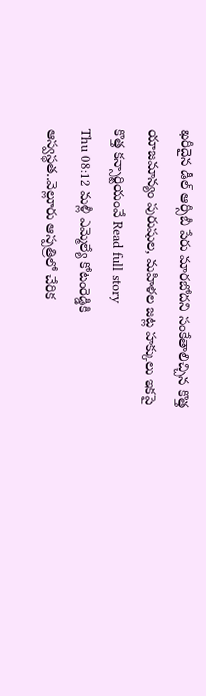ఖరీదైన డీల్ ఆర్సీబీ పేరు మారబోదని సంకేతాలిచ్చిన కొత్త యాజమాన్యం పురుషుల, మహిళల జట్ల హక్కులు ఇకపై కొత్త కన్సార్టియంవే Read full story
Thu 08:12 మళ్లీ ఎమ్మెల్యే కోటంరెడ్డికి ఆస్వస్థత..వెల్లూరు ఆస్పత్రిలో చేరిక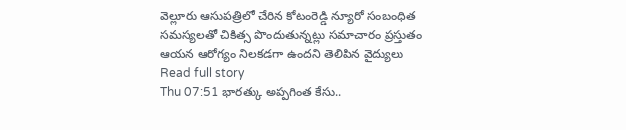వెల్లూరు ఆసుపత్రిలో చేరిన కోటంరెడ్డి న్యూరో సంబంధిత సమస్యలతో చికిత్స పొందుతున్నట్లు సమాచారం ప్రస్తుతం ఆయన ఆరోగ్యం నిలకడగా ఉందని తెలిపిన వైద్యులు Read full story
Thu 07:51 భారత్కు అప్పగింత కేసు..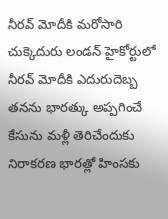నీరవ్ మోదీకి మరోసారి చుక్కెదురు లండన్ హైకోర్టులో నీరవ్ మోదీకి ఎదురుదెబ్బ తనను భారత్కు అప్పగించే కేసును మళ్లీ తెరిచేందుకు నిరాకరణ భారత్లో హింసకు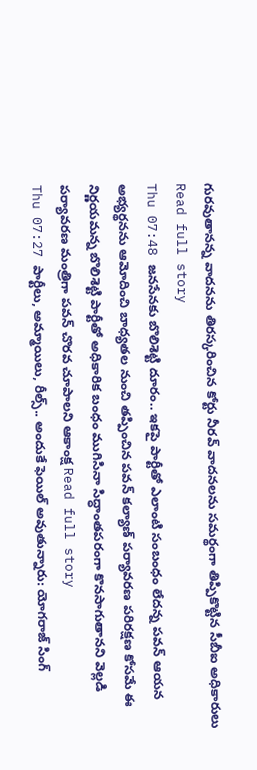గురవుతానన్న వాదనను తిరస్కరించిన కోర్టు నీరవ్ వాదనలను సమర్థంగా తిప్పికొట్టిన సీబీఐ అధికారులు Read full story
Thu 07:48 జనసేనకు బొలిశెట్టి దూరం.. ఇకపై పార్టీతో ఎలాంటి సంబంధం లేదన్న పవన్ ఆయన అభ్యర్థనను ఆమోదించి బాధ్యతల నుంచి తప్పించిన పవన్ కల్యాణ్ పర్యావరణ పరిరక్షణ కోసమే ఈ నిర్ణయమన్న బొలిశెట్టి పార్టీతో అధికారిక బంధం ముగిసినా సిద్ధాంతపరంగా కొనసాగుతానని వెల్లడి పర్యావరణ మంత్రిగా పవన్ చొరవ చూపాలని ఆకాంక్ష Read full story
Thu 07:27 పార్టీలు, అమ్మాయిలు, రీల్స్.. అందుకే ఫెయిల్ అవుతున్నారు: యోగరాజ్ సింగ్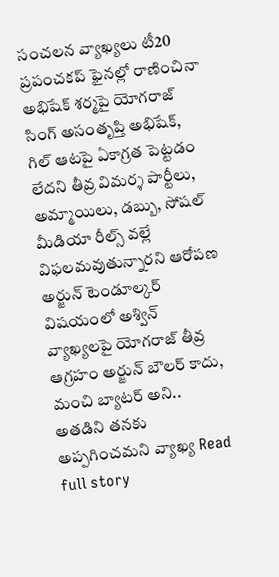సంచలన వ్యాఖ్యలు టీ20 ప్రపంచకప్ ఫైనల్లో రాణించినా అభిషేక్ శర్మపై యోగరాజ్ సింగ్ అసంతృప్తి అభిషేక్, గిల్ ఆటపై ఏకాగ్రత పెట్టడం లేదని తీవ్ర విమర్శ పార్టీలు, అమ్మాయిలు, డబ్బు, సోషల్ మీడియా రీల్స్ వల్లే విఫలమవుతున్నారని ఆరోపణ అర్జున్ టెండూల్కర్ విషయంలో అశ్విన్ వ్యాఖ్యలపై యోగరాజ్ తీవ్ర ఆగ్రహం అర్జున్ బౌలర్ కాదు, మంచి బ్యాటర్ అని.. అతడిని తనకు అప్పగించమని వ్యాఖ్య Read full story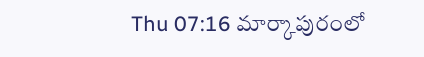Thu 07:16 మార్కాపురంలో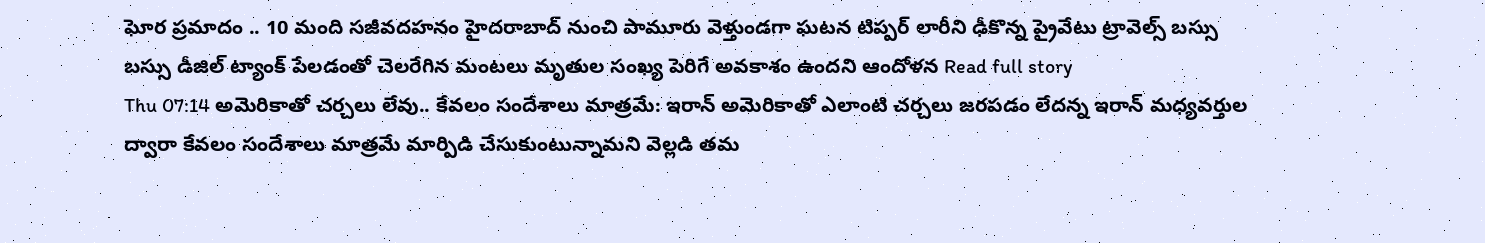ఘోర ప్రమాదం .. 10 మంది సజీవదహనం హైదరాబాద్ నుంచి పామూరు వెళ్తుండగా ఘటన టిప్పర్ లారీని ఢీకొన్న ప్రైవేటు ట్రావెల్స్ బస్సు బస్సు డీజిల్ ట్యాంక్ పేలడంతో చెలరేగిన మంటలు మృతుల సంఖ్య పెరిగే అవకాశం ఉందని ఆందోళన Read full story
Thu 07:14 అమెరికాతో చర్చలు లేవు.. కేవలం సందేశాలు మాత్రమే: ఇరాన్ అమెరికాతో ఎలాంటి చర్చలు జరపడం లేదన్న ఇరాన్ మధ్యవర్తుల ద్వారా కేవలం సందేశాలు మాత్రమే మార్పిడి చేసుకుంటున్నామని వెల్లడి తమ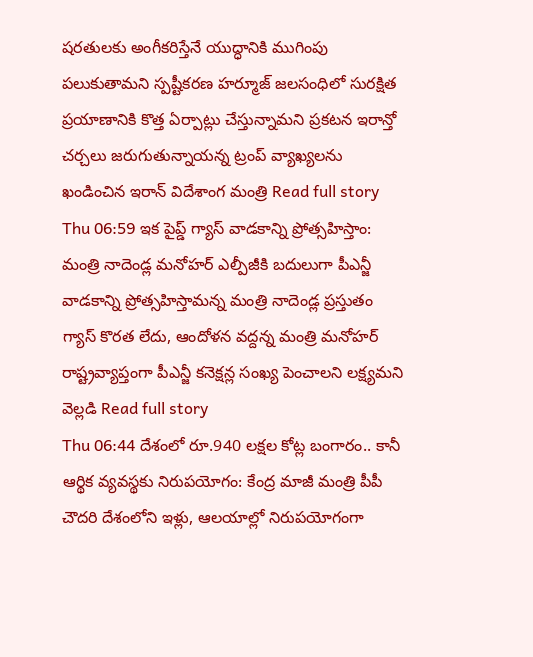షరతులకు అంగీకరిస్తేనే యుద్ధానికి ముగింపు పలుకుతామని స్పష్టీకరణ హర్మూజ్ జలసంధిలో సురక్షిత ప్రయాణానికి కొత్త ఏర్పాట్లు చేస్తున్నామని ప్రకటన ఇరాన్తో చర్చలు జరుగుతున్నాయన్న ట్రంప్ వ్యాఖ్యలను ఖండించిన ఇరాన్ విదేశాంగ మంత్రి Read full story
Thu 06:59 ఇక పైప్డ్ గ్యాస్ వాడకాన్ని ప్రోత్సహిస్తాం: మంత్రి నాదెండ్ల మనోహర్ ఎల్పీజీకి బదులుగా పీఎన్జీ వాడకాన్ని ప్రోత్సహిస్తామన్న మంత్రి నాదెండ్ల ప్రస్తుతం గ్యాస్ కొరత లేదు, ఆందోళన వద్దన్న మంత్రి మనోహర్ రాష్ట్రవ్యాప్తంగా పీఎన్జీ కనెక్షన్ల సంఖ్య పెంచాలని లక్ష్యమని వెల్లడి Read full story
Thu 06:44 దేశంలో రూ.940 లక్షల కోట్ల బంగారం.. కానీ ఆర్థిక వ్యవస్థకు నిరుపయోగం: కేంద్ర మాజీ మంత్రి పీపీ చౌదరి దేశంలోని ఇళ్లు, ఆలయాల్లో నిరుపయోగంగా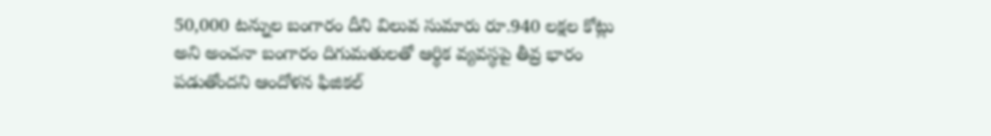50,000 టన్నుల బంగారం దీని విలువ సుమారు రూ.940 లక్షల కోట్లు అని అంచనా బంగారం దిగుమతులతో ఆర్థిక వ్యవస్థపై తీవ్ర భారం పడుతోందని ఆందోళన ఫిజికల్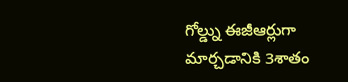గోల్డ్ను ఈజీఆర్లుగా మార్చడానికి 3శాతం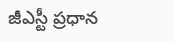జీఎస్టీ ప్రధాన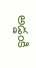అడ్డంకి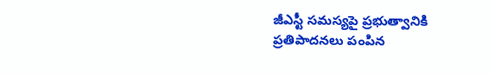జీఎస్టీ సమస్యపై ప్రభుత్వానికి ప్రతిపాదనలు పంపిన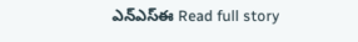ఎన్ఎస్ఈ Read full story